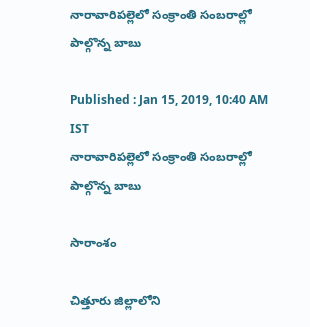నారావారిపల్లెలో సంక్రాంతి సంబరాల్లో పాల్గొన్న బాబు

Published : Jan 15, 2019, 10:40 AM IST
నారావారిపల్లెలో సంక్రాంతి సంబరాల్లో పాల్గొన్న బాబు

సారాంశం

చిత్తూరు జిల్లాలోని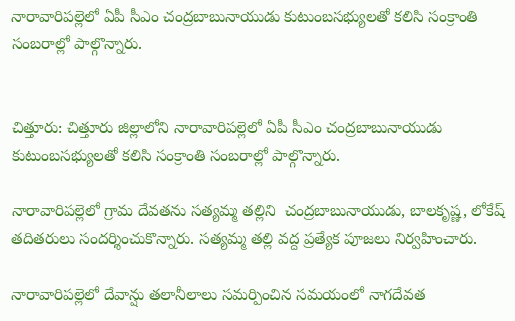నారావారిపల్లెలో ఏపీ సీఎం చంద్రబాబునాయుడు కుటుంబసభ్యులతో కలిసి సంక్రాంతి సంబరాల్లో పాల్గొన్నారు.


చిత్తూరు: చిత్తూరు జిల్లాలోని నారావారిపల్లెలో ఏపీ సీఎం చంద్రబాబునాయుడు కుటుంబసభ్యులతో కలిసి సంక్రాంతి సంబరాల్లో పాల్గొన్నారు.

నారావారిపల్లెలో గ్రామ దేవతను సత్యమ్మ తల్లిని  చంద్రబాబునాయుడు, బాలకృష్ణ, లోకేష్ తదితరులు సందర్శించుకొన్నారు. సత్యమ్మ తల్లి వద్ద ప్రత్యేక పూజలు నిర్వహించారు.

నారావారిపల్లెలో దేవాన్షు తలానీలాలు సమర్పించిన సమయంలో నాగదేవత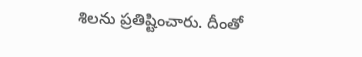శిలను ప్రతిష్టించారు. దీంతో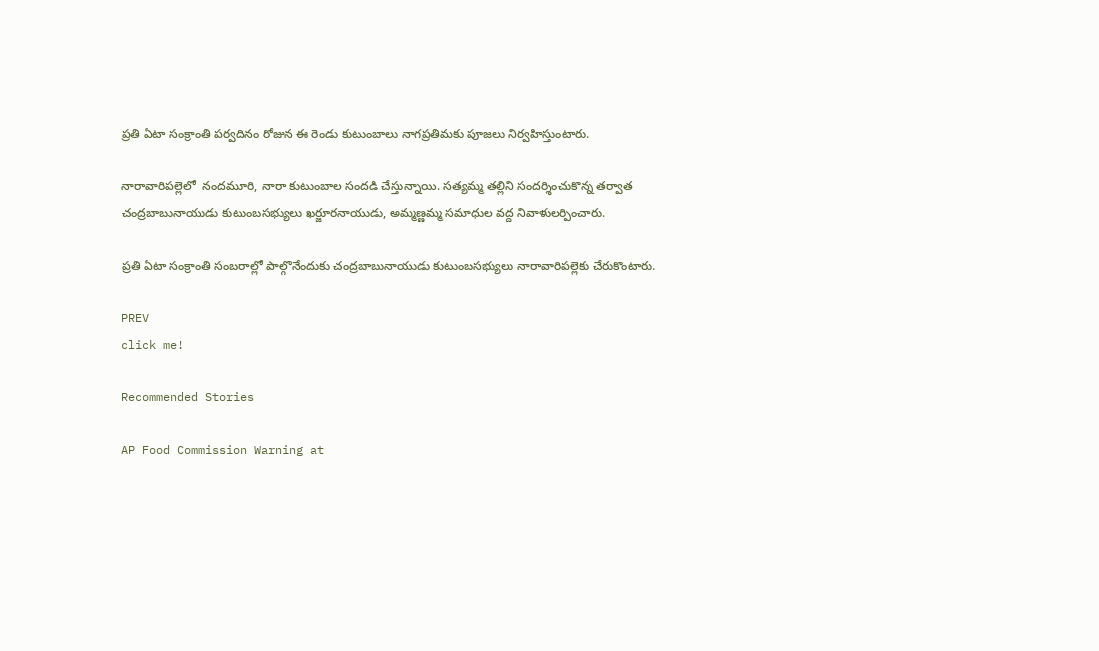ప్రతి ఏటా సంక్రాంతి పర్వదినం రోజున ఈ రెండు కుటుంబాలు నాగప్రతిమకు పూజలు నిర్వహిస్తుంటారు.

నారావారిపల్లెలో  నందమూరి, నారా కుటుంబాల సందడి చేస్తున్నాయి. సత్యమ్మ తల్లిని సందర్శించుకొన్న తర్వాత చంద్రబాబునాయుడు కుటుంబసభ్యులు ఖర్జూరనాయుడు, అమ్మణ్ణమ్మ సమాధుల వద్ద నివాళులర్పించారు.

ప్రతి ఏటా సంక్రాంతి సంబరాల్లో పాల్గొనేందుకు చంద్రబాబునాయుడు కుటుంబసభ్యులు నారావారిపల్లెకు చేరుకొంటారు.

PREV
click me!

Recommended Stories

AP Food Commission Warning at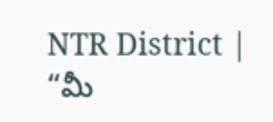NTR District | “మీ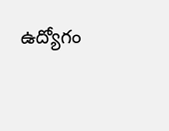ఉద్యోగం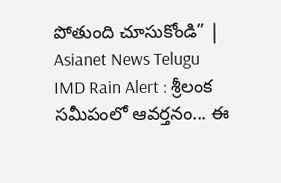పోతుంది చూసుకోండి” | Asianet News Telugu
IMD Rain Alert : శ్రీలంక సమీపంలో ఆవర్తనం... ఈ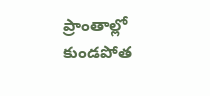ప్రాంతాల్లో కుండపోత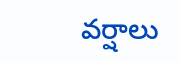వర్షాలు